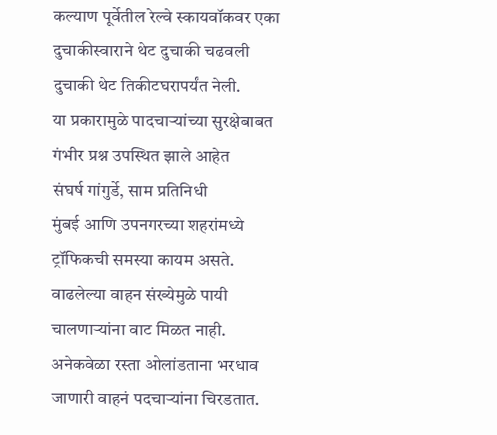कल्याण पूर्वेतील रेल्वे स्कायवॉकवर एका दुचाकीस्वाराने थेट दुचाकी चढवली
दुचाकी थेट तिकीटघरापर्यंत नेली.
या प्रकारामुळे पादचाऱ्यांच्या सुरक्षेबाबत गंभीर प्रश्न उपस्थित झाले आहेत
संघर्ष गांगुर्डे, साम प्रतिनिधी
मुंबई आणि उपनगरच्या शहरांमध्ये ट्रॉफिकची समस्या कायम असते. वाढलेल्या वाहन संख्येमुळे पायी चालणाऱ्यांना वाट मिळत नाही. अनेकवेळा रस्ता ओलांडताना भरधाव जाणारी वाहनं पदचाऱ्यांना चिरडतात.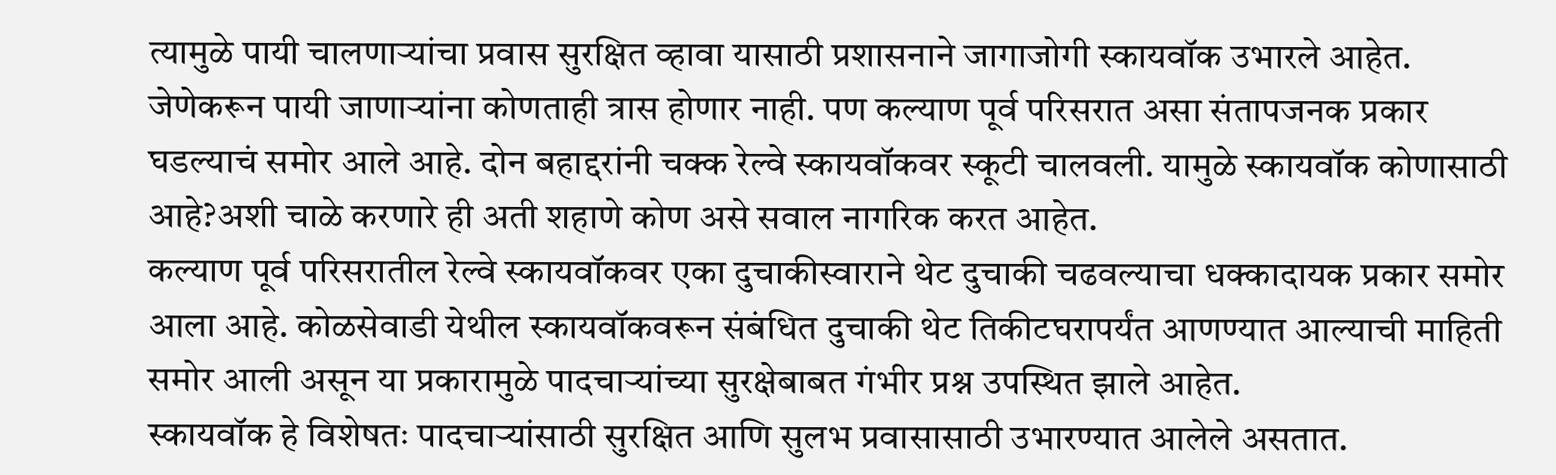त्यामुळे पायी चालणाऱ्यांचा प्रवास सुरक्षित व्हावा यासाठी प्रशासनाने जागाजोगी स्कायवॉक उभारले आहेत.
जेणेकरून पायी जाणाऱ्यांना कोणताही त्रास होणार नाही. पण कल्याण पूर्व परिसरात असा संतापजनक प्रकार घडल्याचं समोर आले आहे. दोन बहाद्दरांनी चक्क रेल्वे स्कायवॉकवर स्कूटी चालवली. यामुळे स्कायवॉक कोणासाठी आहे?अशी चाळे करणारे ही अती शहाणे कोण असे सवाल नागरिक करत आहेत.
कल्याण पूर्व परिसरातील रेल्वे स्कायवॉकवर एका दुचाकीस्वाराने थेट दुचाकी चढवल्याचा धक्कादायक प्रकार समोर आला आहे. कोळसेवाडी येथील स्कायवॉकवरून संबंधित दुचाकी थेट तिकीटघरापर्यंत आणण्यात आल्याची माहिती समोर आली असून या प्रकारामुळे पादचाऱ्यांच्या सुरक्षेबाबत गंभीर प्रश्न उपस्थित झाले आहेत.
स्कायवॉक हे विशेषतः पादचाऱ्यांसाठी सुरक्षित आणि सुलभ प्रवासासाठी उभारण्यात आलेले असतात.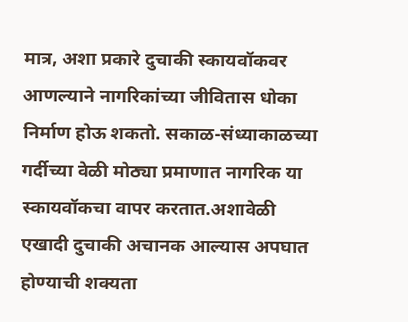मात्र, अशा प्रकारे दुचाकी स्कायवॉकवर आणल्याने नागरिकांच्या जीवितास धोका निर्माण होऊ शकतो. सकाळ-संध्याकाळच्या गर्दीच्या वेळी मोठ्या प्रमाणात नागरिक या स्कायवॉकचा वापर करतात.अशावेळी एखादी दुचाकी अचानक आल्यास अपघात होण्याची शक्यता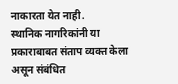नाकारता येत नाही.
स्थानिक नागरिकांनी या प्रकाराबाबत संताप व्यक्त केला असून संबंधित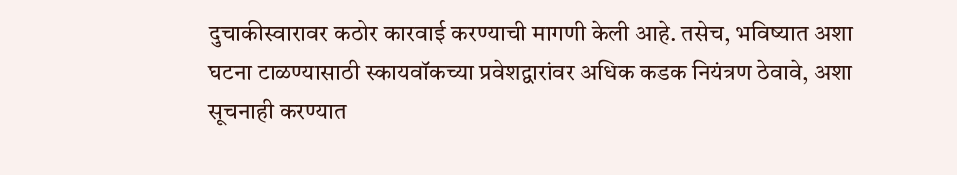दुचाकीस्वारावर कठोर कारवाई करण्याची मागणी केली आहे. तसेच, भविष्यात अशा घटना टाळण्यासाठी स्कायवॉकच्या प्रवेशद्वारांवर अधिक कडक नियंत्रण ठेवावे, अशा सूचनाही करण्यात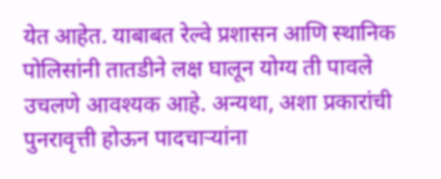येत आहेत. याबाबत रेल्वे प्रशासन आणि स्थानिक पोलिसांनी तातडीने लक्ष घालून योग्य ती पावले उचलणे आवश्यक आहे. अन्यथा, अशा प्रकारांची पुनरावृत्ती होऊन पादचाऱ्यांना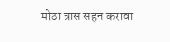मोठा त्रास सहन करावा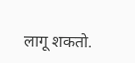लागू शकतो.